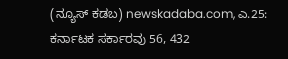(ನ್ಯೂಸ್ ಕಡಬ) newskadaba.com, ಎ.25: ಕರ್ನಾಟಕ ಸರ್ಕಾರವು 56, 432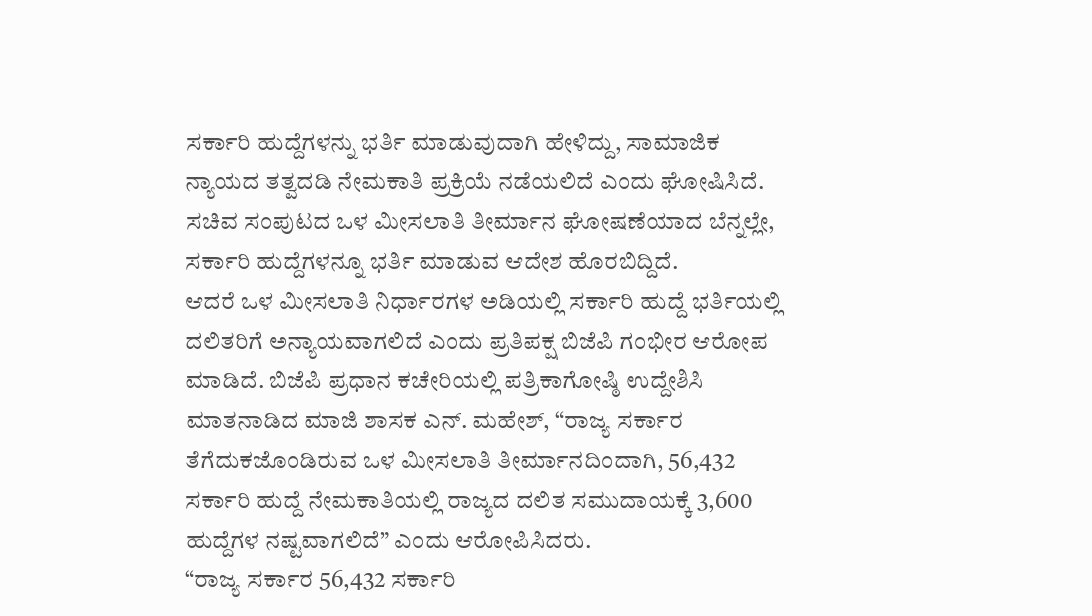ಸರ್ಕಾರಿ ಹುದ್ದೆಗಳನ್ನು ಭರ್ತಿ ಮಾಡುವುದಾಗಿ ಹೇಳಿದ್ದು, ಸಾಮಾಜಿಕ ನ್ಯಾಯದ ತತ್ವದಡಿ ನೇಮಕಾತಿ ಪ್ರಕ್ರಿಯೆ ನಡೆಯಲಿದೆ ಎಂದು ಘೋಷಿಸಿದೆ. ಸಚಿವ ಸಂಪುಟದ ಒಳ ಮೀಸಲಾತಿ ತೀರ್ಮಾನ ಘೋಷಣೆಯಾದ ಬೆನ್ನಲ್ಲೇ, ಸರ್ಕಾರಿ ಹುದ್ದೆಗಳನ್ನೂ ಭರ್ತಿ ಮಾಡುವ ಆದೇಶ ಹೊರಬಿದ್ದಿದೆ.
ಆದರೆ ಒಳ ಮೀಸಲಾತಿ ನಿರ್ಧಾರಗಳ ಅಡಿಯಲ್ಲಿ ಸರ್ಕಾರಿ ಹುದ್ದೆ ಭರ್ತಿಯಲ್ಲಿ ದಲಿತರಿಗೆ ಅನ್ಯಾಯವಾಗಲಿದೆ ಎಂದು ಪ್ರತಿಪಕ್ಷ ಬಿಜೆಪಿ ಗಂಭೀರ ಆರೋಪ ಮಾಡಿದೆ. ಬಿಜೆಪಿ ಪ್ರಧಾನ ಕಚೇರಿಯಲ್ಲಿ ಪತ್ರಿಕಾಗೋಷ್ಠಿ ಉದ್ದೇಶಿಸಿ ಮಾತನಾಡಿದ ಮಾಜಿ ಶಾಸಕ ಎನ್. ಮಹೇಶ್, “ರಾಜ್ಯ ಸರ್ಕಾರ ತೆಗೆದುಕಜೊಂಡಿರುವ ಒಳ ಮೀಸಲಾತಿ ತೀರ್ಮಾನದಿಂದಾಗಿ, 56,432 ಸರ್ಕಾರಿ ಹುದ್ದೆ ನೇಮಕಾತಿಯಲ್ಲಿ ರಾಜ್ಯದ ದಲಿತ ಸಮುದಾಯಕ್ಕೆ 3,600 ಹುದ್ದೆಗಳ ನಷ್ಟವಾಗಲಿದೆ” ಎಂದು ಆರೋಪಿಸಿದರು.
“ರಾಜ್ಯ ಸರ್ಕಾರ 56,432 ಸರ್ಕಾರಿ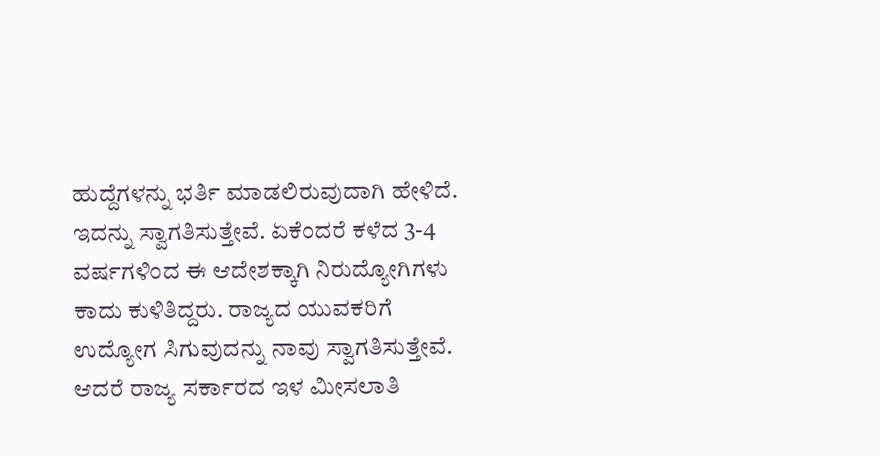ಹುದ್ದೆಗಳನ್ನು ಭರ್ತಿ ಮಾಡಲಿರುವುದಾಗಿ ಹೇಳಿದೆ. ಇದನ್ನು ಸ್ವಾಗತಿಸುತ್ತೇವೆ. ಏಕೆಂದರೆ ಕಳೆದ 3-4
ವರ್ಷಗಳಿಂದ ಈ ಆದೇಶಕ್ಕಾಗಿ ನಿರುದ್ಯೋಗಿಗಳು ಕಾದು ಕುಳಿತಿದ್ದರು. ರಾಜ್ಯದ ಯುವಕರಿಗೆ ಉದ್ಯೋಗ ಸಿಗುವುದನ್ನು ನಾವು ಸ್ವಾಗತಿಸುತ್ತೇವೆ. ಆದರೆ ರಾಜ್ಯ ಸರ್ಕಾರದ ಇಳ ಮೀಸಲಾತಿ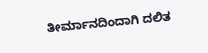ತೀರ್ಮಾನದಿಂದಾಗಿ ದಲಿತ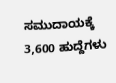ಸಮುದಾಯಕ್ಕೆ 3,600 ಹುದ್ದೆಗಳು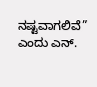ನಷ್ಟವಾಗಲಿವೆ” ಎಂದು ಎನ್.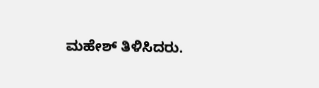ಮಹೇಶ್ ತಿಳಿಸಿದರು.